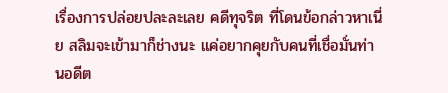เรื่องการปล่อยปละละเลย คดีทุจริต ที่โดนข้อกล่าวหาเนี่ย สลิมจะเข้ามาก็ช่างนะ แค่อยากคุยกับคนที่เชื่อมั่นท่านอดีต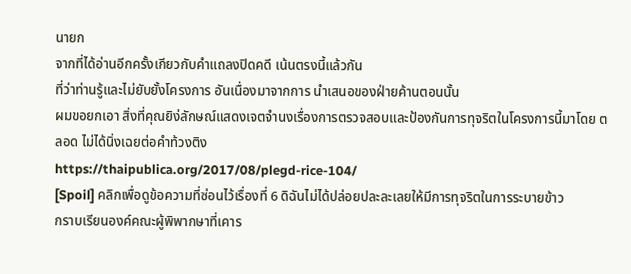นายก
จากที่ได้อ่านอีกครั้งเกียวกับคำแถลงปิดคดี เน้นตรงนี้แล้วกัน
ที่ว่าท่านรู้และไม่ยับยั้งโครงการ อันเนื่องมาจากการ นำเสนอของฝ่ายค้านตอนนั้น
ผมขอยกเอา สิ่งที่คุณยิง่ลักษณ์แสดงเจตจำนงเรื่องการตรวจสอบและป้องกันการทุจริตในโครงการนี้มาโดย ตลอด ไม่ได้นิ่งเฉยต่อคำท้วงติง
https://thaipublica.org/2017/08/plegd-rice-104/
[Spoil] คลิกเพื่อดูข้อความที่ซ่อนไว้เรื่องที่ 6 ดิฉันไม่ได้ปล่อยปละละเลยให้มีการทุจริตในการระบายข้าว
กราบเรียนองค์คณะผู้พิพากษาที่เคาร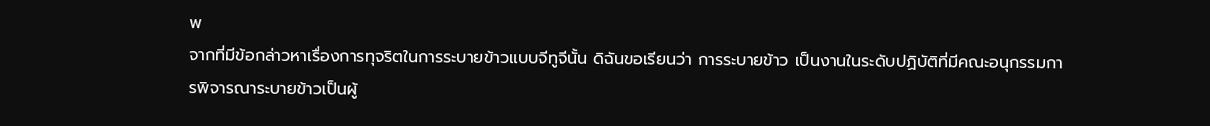พ
จากที่มีข้อกล่าวหาเรื่องการทุจริตในการระบายข้าวแบบจีทูจีนั้น ดิฉันขอเรียนว่า การระบายข้าว เป็นงานในระดับปฏิบัติที่มีคณะอนุกรรมการพิจารณาระบายข้าวเป็นผู้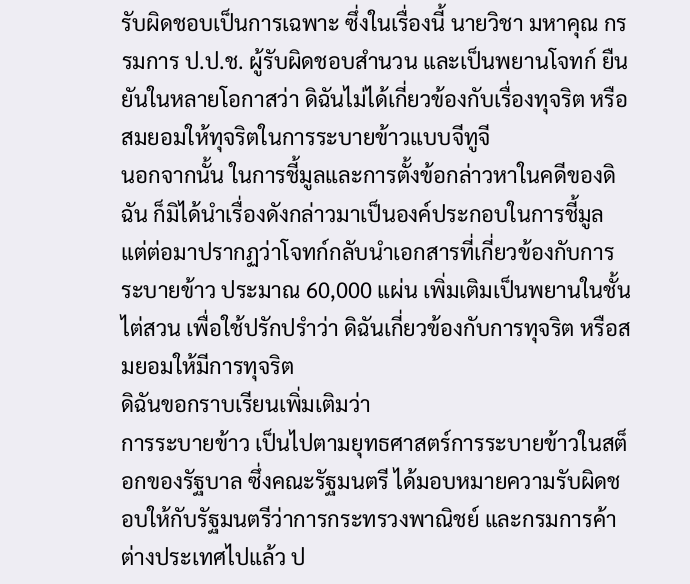รับผิดชอบเป็นการเฉพาะ ซึ่งในเรื่องนี้ นายวิชา มหาคุณ กรรมการ ป.ป.ช. ผู้รับผิดชอบสำนวน และเป็นพยานโจทก์ ยืนยันในหลายโอกาสว่า ดิฉันไม่ได้เกี่ยวข้องกับเรื่องทุจริต หรือสมยอมให้ทุจริตในการระบายข้าวแบบจีทูจี
นอกจากนั้น ในการชี้มูลและการตั้งข้อกล่าวหาในคดีของดิฉัน ก็มิได้นำเรื่องดังกล่าวมาเป็นองค์ประกอบในการชี้มูล แต่ต่อมาปรากฏว่าโจทก์กลับนำเอกสารที่เกี่ยวข้องกับการระบายข้าว ประมาณ 60,000 แผ่น เพิ่มเติมเป็นพยานในชั้นไต่สวน เพื่อใช้ปรักปรำว่า ดิฉันเกี่ยวข้องกับการทุจริต หรือสมยอมให้มีการทุจริต
ดิฉันขอกราบเรียนเพิ่มเติมว่า
การระบายข้าว เป็นไปตามยุทธศาสตร์การระบายข้าวในสต็อกของรัฐบาล ซึ่งคณะรัฐมนตรี ได้มอบหมายความรับผิดชอบให้กับรัฐมนตรีว่าการกระทรวงพาณิชย์ และกรมการค้าต่างประเทศไปแล้ว ป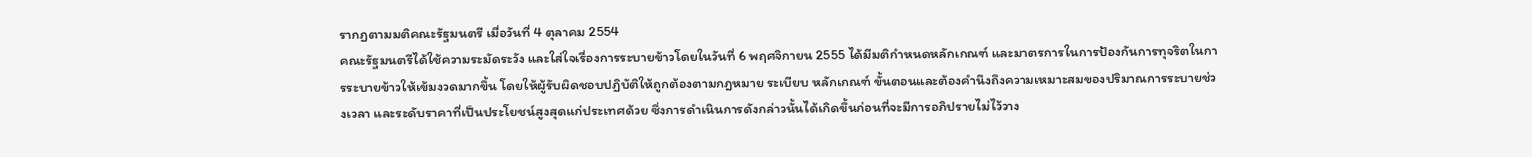รากฏตามมติคณะรัฐมนตรี เมื่อวันที่ 4 ตุลาคม 2554
คณะรัฐมนตรีได้ใช้ความระมัดระวัง และใส่ใจเรื่องการระบายข้าวโดยในวันที่ 6 พฤศจิกายน 2555 ได้มีมติกำหนดหลักเกณฑ์ และมาตรการในการป้องกันการทุจริตในการระบายข้าวให้เข้มงวดมากขึ้น โดยให้ผู้รับผิดชอบปฏิบัติให้ถูกต้องตามกฎหมาย ระเบียบ หลักเกณฑ์ ขั้นตอนและต้องคำนึงถึงความเหมาะสมของปริมาณการระบายช่วงเวลา และระดับราคาที่เป็นประโยชน์สูงสุดแก่ประเทศด้วย ซึ่งการดำเนินการดังกล่าวนั้นได้เกิดขึ้นก่อนที่จะมีการอภิปรายไม่ไว้วาง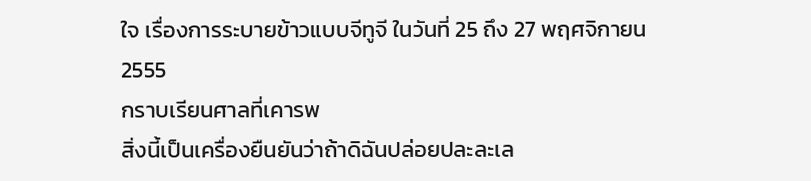ใจ เรื่องการระบายข้าวแบบจีทูจี ในวันที่ 25 ถึง 27 พฤศจิกายน 2555
กราบเรียนศาลที่เคารพ
สิ่งนี้เป็นเครื่องยืนยันว่าถ้าดิฉันปล่อยปละละเล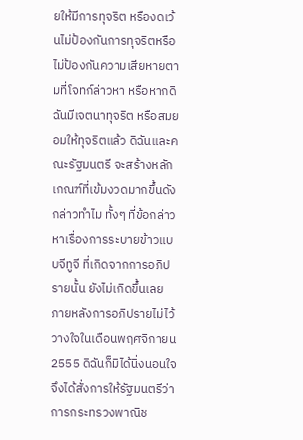ยให้มีการทุจริต หรืองดเว้นไม่ป้องกันการทุจริตหรือไม่ป้องกันความเสียหายตามที่โจทก์ล่าวหา หรือหากดิฉันมีเจตนาทุจริต หรือสมยอมให้ทุจริตแล้ว ดิฉันและคณะรัฐมนตรี จะสร้างหลักเกณฑ์ที่เข้มงวดมากขึ้นดังกล่าวทำไม ทั้งๆ ที่ข้อกล่าวหาเรื่องการระบายข้าวแบบจีทูจี ที่เกิดจากการอภิปรายนั้น ยังไม่เกิดขึ้นเลย
ภายหลังการอภิปรายไม่ไว้วางใจในเดือนพฤศจิกายน 2555 ดิฉันก็มิได้นิ่งนอนใจจึงได้สั่งการให้รัฐมนตรีว่าการกระทรวงพาณิช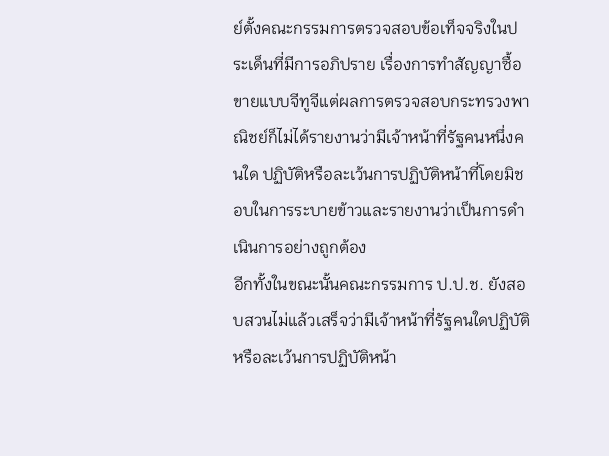ย์ตั้งคณะกรรมการตรวจสอบข้อเท็จจริงในประเด็นที่มีการอภิปราย เรื่องการทำสัญญาซื้อขายแบบจีทูจีแต่ผลการตรวจสอบกระทรวงพาณิชย์ก็ไม่ได้รายงานว่ามีเจ้าหน้าที่รัฐคนหนึ่งคนใด ปฏิบัติหรือละเว้นการปฏิบัติหน้าที่โดยมิชอบในการระบายข้าวและรายงานว่าเป็นการดำเนินการอย่างถูกต้อง
อีกทั้งในขณะนั้นคณะกรรมการ ป.ป.ช. ยังสอบสวนไม่แล้วเสร็จว่ามีเจ้าหน้าที่รัฐคนใดปฏิบัติ หรือละเว้นการปฏิบัติหน้า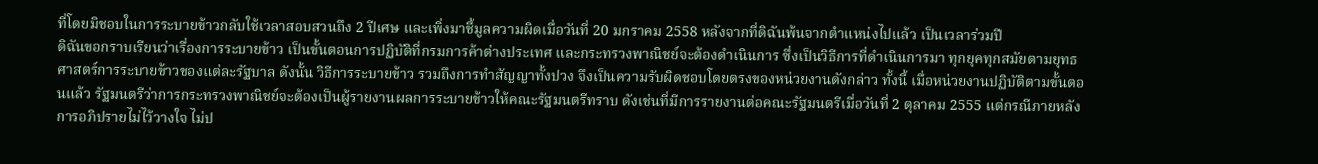ที่โดยมิชอบในการระบายข้าวกลับใช้เวลาสอบสวนถึง 2 ปีเศษ และเพิ่งมาชี้มูลความผิดเมื่อวันที่ 20 มกราคม 2558 หลังจากที่ดิฉันพ้นจากตำแหน่งไปแล้ว เป็นเวลาร่วมปี
ดิฉันขอกราบเรียนว่าเรื่องการระบายข้าว เป็นขั้นตอนการปฏิบัติที่กรมการค้าต่างประเทศ และกระทรวงพาณิชย์จะต้องดำเนินการ ซึ่งเป็นวิธีการที่ดำเนินการมา ทุกยุคทุกสมัยตามยุทธศาสตร์การระบายข้าวของแต่ละรัฐบาล ดังนั้น วิธีการระบายข้าว รวมถึงการทำสัญญาทั้งปวง จึงเป็นความรับผิดชอบโดยตรงของหน่วยงานดังกล่าว ทั้งนี้ เมื่อหน่วยงานปฏิบัติตามขั้นตอนแล้ว รัฐมนตรีว่าการกระทรวงพาณิชย์จะต้องเป็นผู้รายงานผลการระบายข้าวให้คณะรัฐมนตรีทราบ ดังเช่นที่มีการรายงานต่อคณะรัฐมนตรีเมื่อวันที่ 2 ตุลาคม 2555 แต่กรณีภายหลังการอภิปรายไม่ไว้วางใจ ไม่ป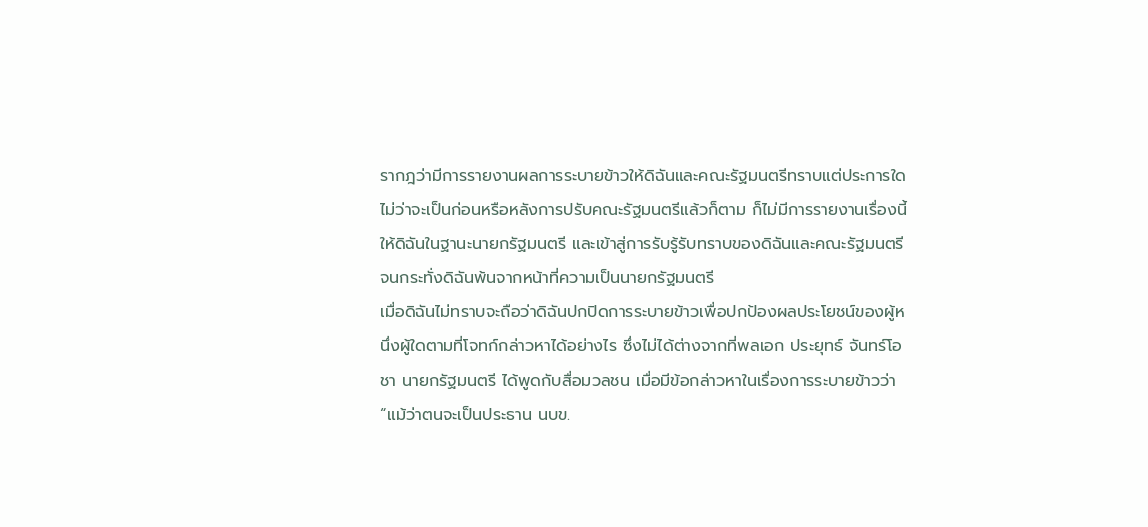รากฎว่ามีการรายงานผลการระบายข้าวให้ดิฉันและคณะรัฐมนตรีทราบแต่ประการใดไม่ว่าจะเป็นก่อนหรือหลังการปรับคณะรัฐมนตรีแล้วก็ตาม ก็ไม่มีการรายงานเรื่องนี้ให้ดิฉันในฐานะนายกรัฐมนตรี และเข้าสู่การรับรู้รับทราบของดิฉันและคณะรัฐมนตรี จนกระทั่งดิฉันพ้นจากหน้าที่ความเป็นนายกรัฐมนตรี
เมื่อดิฉันไม่ทราบจะถือว่าดิฉันปกปิดการระบายข้าวเพื่อปกป้องผลประโยชน์ของผู้หนึ่งผู้ใดตามที่โจทก์กล่าวหาได้อย่างไร ซึ่งไม่ได้ต่างจากที่พลเอก ประยุทธ์ จันทร์โอชา นายกรัฐมนตรี ได้พูดกับสื่อมวลชน เมื่อมีข้อกล่าวหาในเรื่องการระบายข้าวว่า “แม้ว่าตนจะเป็นประธาน นบข.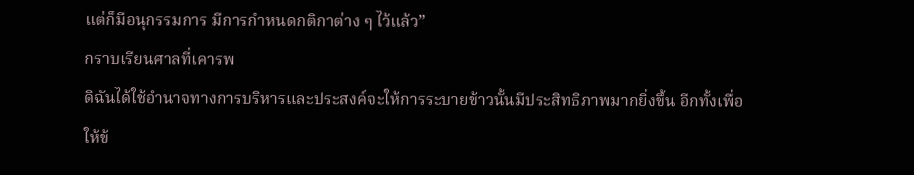แต่ก็มีอนุกรรมการ มีการกำหนดกติกาต่าง ๆ ไว้แล้ว”
กราบเรียนศาลที่เคารพ
ดิฉันได้ใช้อำนาจทางการบริหารและประสงค์จะให้การระบายข้าวนั้นมีประสิทธิภาพมากยิ่งขึ้น อีกทั้งเพื่อให้ข้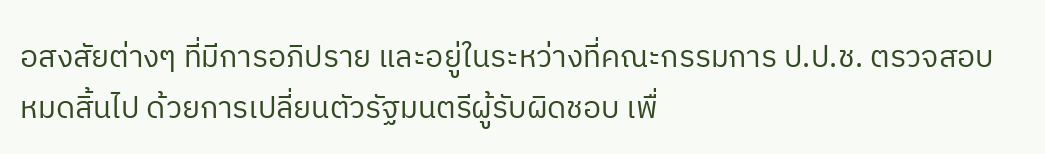อสงสัยต่างๆ ที่มีการอภิปราย และอยู่ในระหว่างที่คณะกรรมการ ป.ป.ช. ตรวจสอบ หมดสิ้นไป ด้วยการเปลี่ยนตัวรัฐมนตรีผู้รับผิดชอบ เพื่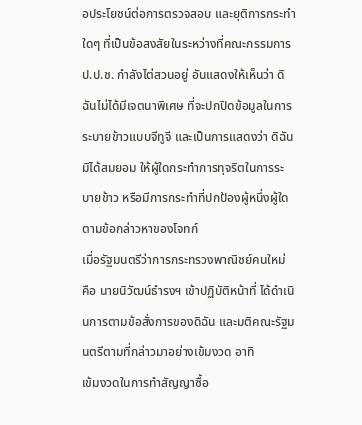อประโยชน์ต่อการตรวจสอบ และยุติการกระทำใดๆ ที่เป็นข้อสงสัยในระหว่างที่คณะกรรมการ ป.ป.ช. กำลังไต่สวนอยู่ อันแสดงให้เห็นว่า ดิฉันไม่ได้มีเจตนาพิเศษ ที่จะปกปิดข้อมูลในการระบายข้าวแบบจีทูจี และเป็นการแสดงว่า ดิฉันมิได้สมยอม ให้ผู้ใดกระทำการทุจริตในการระบายข้าว หรือมีการกระทำที่ปกป้องผู้หนึ่งผู้ใด ตามข้อกล่าวหาของโจทก์
เมื่อรัฐมนตรีว่าการกระทรวงพาณิชย์คนใหม่ คือ นายนิวัฒน์ธำรงฯ เข้าปฏิบัติหน้าที่ ได้ดำเนินการตามข้อสั่งการของดิฉัน และมติคณะรัฐมนตรีตามที่กล่าวมาอย่างเข้มงวด อาทิ
เข้มงวดในการทำสัญญาซื้อ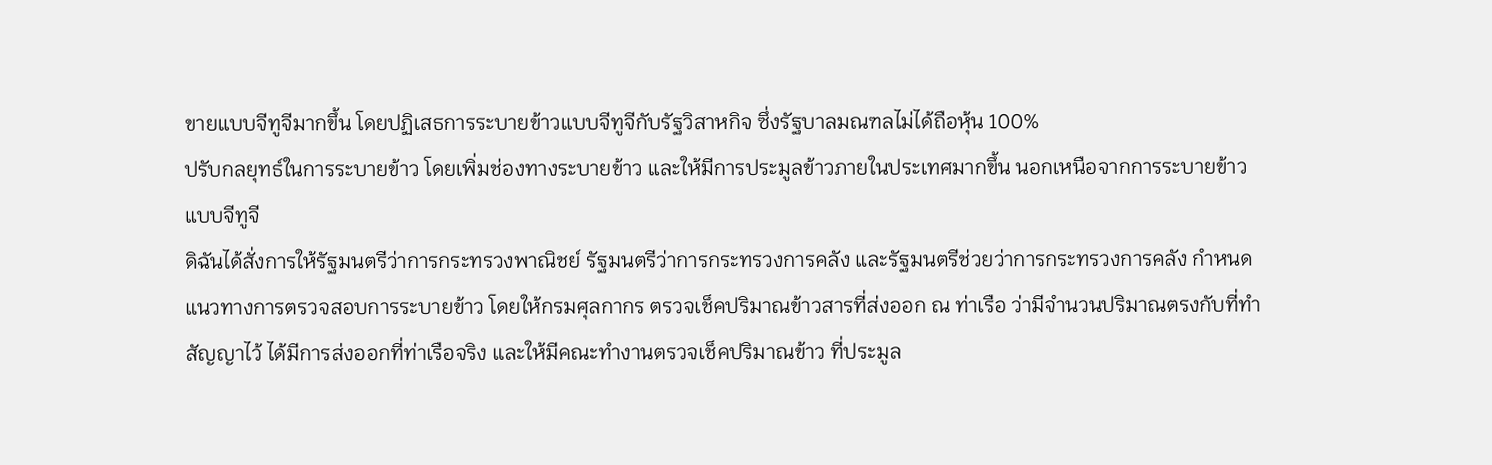ขายแบบจีทูจีมากขึ้น โดยปฏิเสธการระบายข้าวแบบจีทูจีกับรัฐวิสาหกิจ ซึ่งรัฐบาลมณฑลไม่ได้ถือหุ้น 100%
ปรับกลยุทธ์ในการระบายข้าว โดยเพิ่มช่องทางระบายข้าว และให้มีการประมูลข้าวภายในประเทศมากขึ้น นอกเหนือจากการระบายข้าวแบบจีทูจี
ดิฉันได้สั่งการให้รัฐมนตรีว่าการกระทรวงพาณิชย์ รัฐมนตรีว่าการกระทรวงการคลัง และรัฐมนตรีช่วยว่าการกระทรวงการคลัง กำหนดแนวทางการตรวจสอบการระบายข้าว โดยให้กรมศุลกากร ตรวจเช็คปริมาณข้าวสารที่ส่งออก ณ ท่าเรือ ว่ามีจำนวนปริมาณตรงกับที่ทำสัญญาไว้ ได้มีการส่งออกที่ท่าเรือจริง และให้มีคณะทำงานตรวจเช็คปริมาณข้าว ที่ประมูล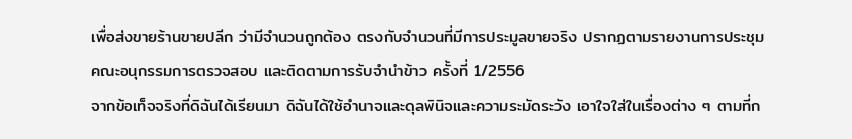เพื่อส่งขายร้านขายปลีก ว่ามีจำนวนถูกต้อง ตรงกับจำนวนที่มีการประมูลขายจริง ปรากฏตามรายงานการประชุมคณะอนุกรรมการตรวจสอบ และติดตามการรับจำนำข้าว ครั้งที่ 1/2556
จากข้อเท็จจริงที่ดิฉันได้เรียนมา ดิฉันได้ใช้อำนาจและดุลพินิจและความระมัดระวัง เอาใจใส่ในเรื่องต่าง ๆ ตามที่ก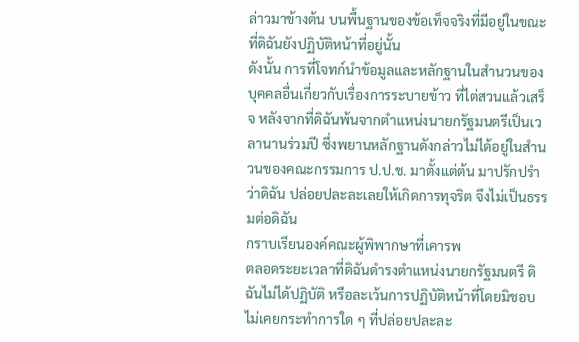ล่าวมาข้างต้น บนพื้นฐานของข้อเท็จจริงที่มีอยู่ในขณะที่ดิฉันยังปฏิบัติหน้าที่อยู่นั้น
ดังนั้น การที่โจทก์นำข้อมูลและหลักฐานในสำนวนของบุคคลอื่นเกี่ยวกับเรื่องการระบายข้าว ที่ไต่สวนแล้วเสร็จ หลังจากที่ดิฉันพ้นจากตำแหน่งนายกรัฐมนตรีเป็นเวลานานร่วมปี ซึ่งพยานหลักฐานดังกล่าวไม่ได้อยู่ในสำนวนของคณะกรรมการ ป.ป.ช. มาตั้งแต่ต้น มาปรักปรำว่าดิฉัน ปล่อยปละละเลยให้เกิดการทุจริต จึงไม่เป็นธรรมต่อดิฉัน
กราบเรียนองค์คณะผู้พิพากษาที่เคารพ
ตลอดระยะเวลาที่ดิฉันดำรงตำแหน่งนายกรัฐมนตรี ดิฉันไม่ได้ปฏิบัติ หรือละเว้นการปฏิบัติหน้าที่โดยมิชอบ ไม่เคยกระทำการใด ๆ ที่ปล่อยปละละ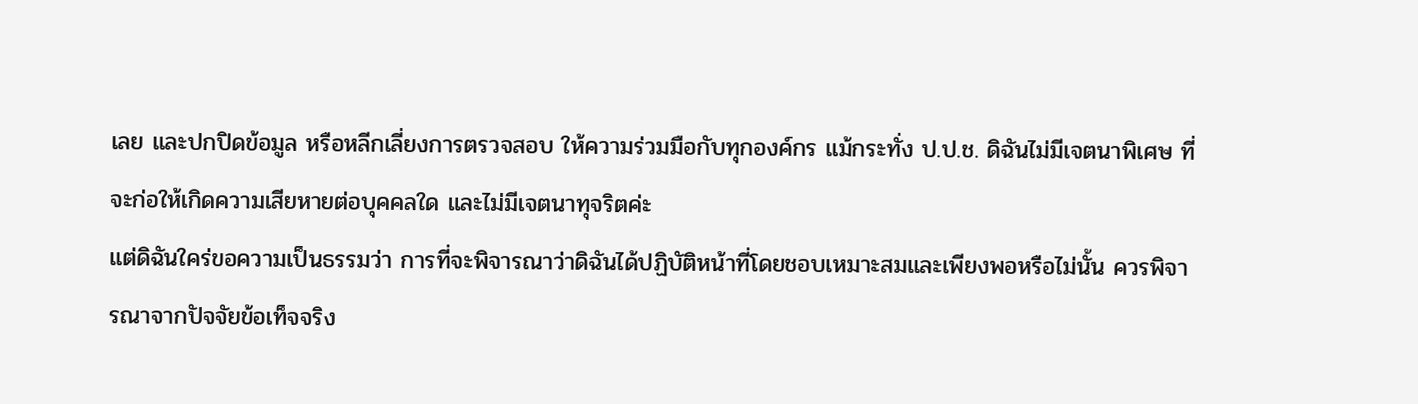เลย และปกปิดข้อมูล หรือหลีกเลี่ยงการตรวจสอบ ให้ความร่วมมือกับทุกองค์กร แม้กระทั่ง ป.ป.ช. ดิฉันไม่มีเจตนาพิเศษ ที่จะก่อให้เกิดความเสียหายต่อบุคคลใด และไม่มีเจตนาทุจริตค่ะ
แต่ดิฉันใคร่ขอความเป็นธรรมว่า การที่จะพิจารณาว่าดิฉันได้ปฏิบัติหน้าที่โดยชอบเหมาะสมและเพียงพอหรือไม่นั้น ควรพิจารณาจากปัจจัยข้อเท็จจริง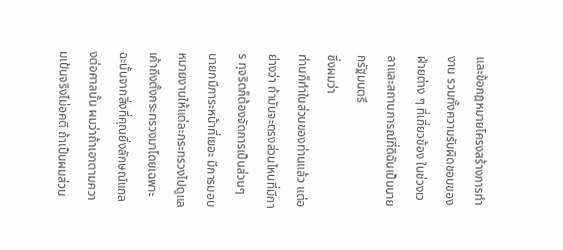และข้อกฎหมายโครงสร้างการทำงาน รวมทั้งความรับผิดชอบของฝ่ายต่าง ๆ ที่เกี่ยวข้อง ในช่วงเวลาและสถานการณ์ที่ดิฉันเป็นนายกรัฐมนตรี
ซึ่งผมว่า
ท่านก็ทำในส่วนของท่านแล้ว แต่อย่างว่า ถ้ามันจะตรงส่วนไหนที่มีการ ทุจริตก็ต้องจัดการเป็นส่วนๆ นายกมีภาระหน้าที่เยอะ มีการมอบหมายงานให้แต่ละกระทรวงไปดูแล เค้าถึงตั้งกระทรวงมาโดยเฉพาะ ฉะนั้นจากสิ่งที่คุณยิ่งลักษณ์แถลงต่อศาลนั้น ผมว่าถ้าเอาตามความเป้นจริงไม่อคติ ถ้าเป็นผมส่วน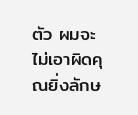ตัว ผมจะไม่เอาผิดคุณยิ่งลักษ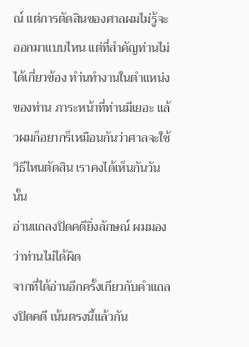ณ์ แต่การตัดสินของศาลผมไม่รู้จะออกมาแบบไหน แต่ที่สำคัญท่านไม่ได้เกี่ยวข้อง ทำ่นทำงานในตำแหน่งของท่าน ภาระหน้าที่ท่านมีเยอะ แล้วผมก็อยากร็เหมือนกันว่าศาลจะใช้วิธีไหนตัดสิน เราคงได้เห็นกันวันนั้น
อ่านแถลงปิดคดียิ่งลักษณ์ ผมมองว่าท่านไม่ได้ผิด
จากที่ได้อ่านอีกครั้งเกียวกับคำแถลงปิดคดี เน้นตรงนี้แล้วกัน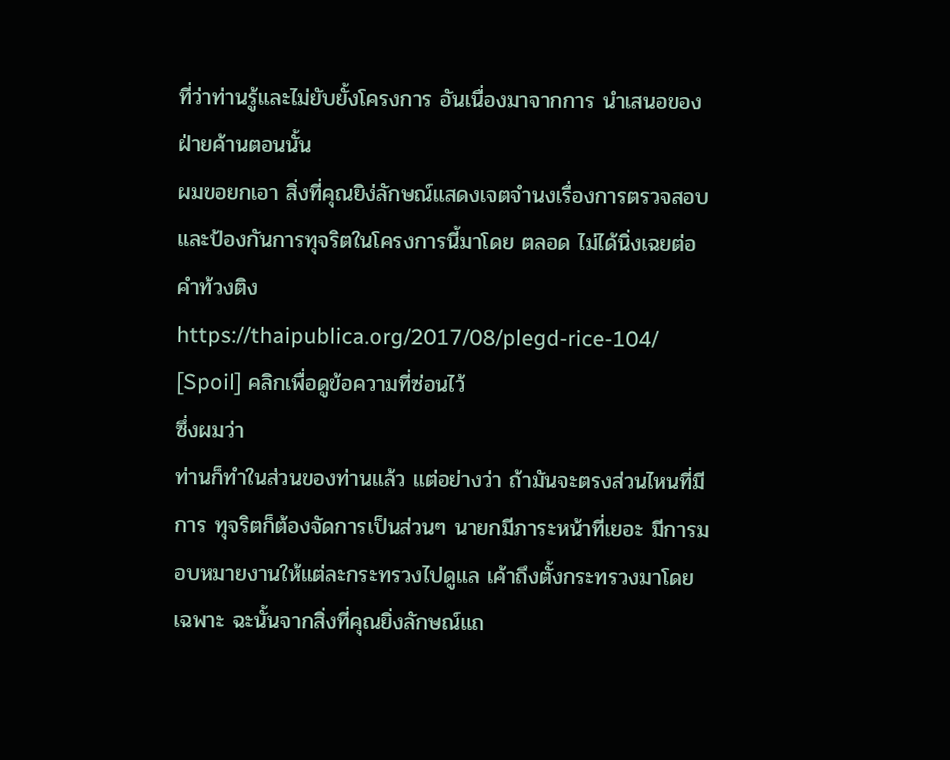ที่ว่าท่านรู้และไม่ยับยั้งโครงการ อันเนื่องมาจากการ นำเสนอของฝ่ายค้านตอนนั้น
ผมขอยกเอา สิ่งที่คุณยิง่ลักษณ์แสดงเจตจำนงเรื่องการตรวจสอบและป้องกันการทุจริตในโครงการนี้มาโดย ตลอด ไม่ได้นิ่งเฉยต่อคำท้วงติง
https://thaipublica.org/2017/08/plegd-rice-104/
[Spoil] คลิกเพื่อดูข้อความที่ซ่อนไว้
ซึ่งผมว่า
ท่านก็ทำในส่วนของท่านแล้ว แต่อย่างว่า ถ้ามันจะตรงส่วนไหนที่มีการ ทุจริตก็ต้องจัดการเป็นส่วนๆ นายกมีภาระหน้าที่เยอะ มีการมอบหมายงานให้แต่ละกระทรวงไปดูแล เค้าถึงตั้งกระทรวงมาโดยเฉพาะ ฉะนั้นจากสิ่งที่คุณยิ่งลักษณ์แถ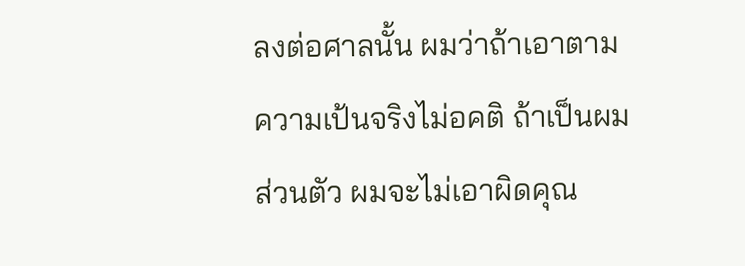ลงต่อศาลนั้น ผมว่าถ้าเอาตามความเป้นจริงไม่อคติ ถ้าเป็นผมส่วนตัว ผมจะไม่เอาผิดคุณ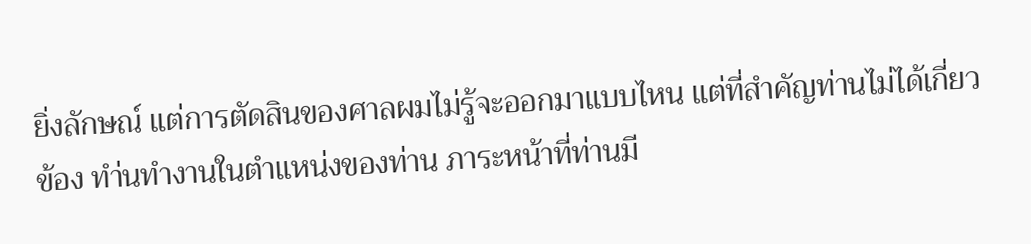ยิ่งลักษณ์ แต่การตัดสินของศาลผมไม่รู้จะออกมาแบบไหน แต่ที่สำคัญท่านไม่ได้เกี่ยวข้อง ทำ่นทำงานในตำแหน่งของท่าน ภาระหน้าที่ท่านมี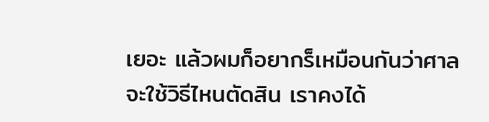เยอะ แล้วผมก็อยากร็เหมือนกันว่าศาลจะใช้วิธีไหนตัดสิน เราคงได้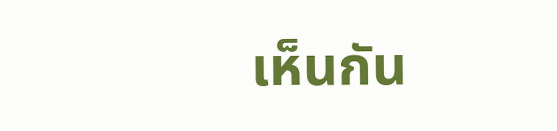เห็นกัน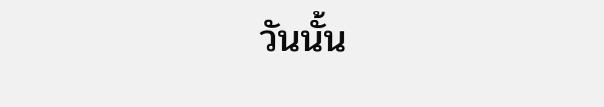วันนั้น